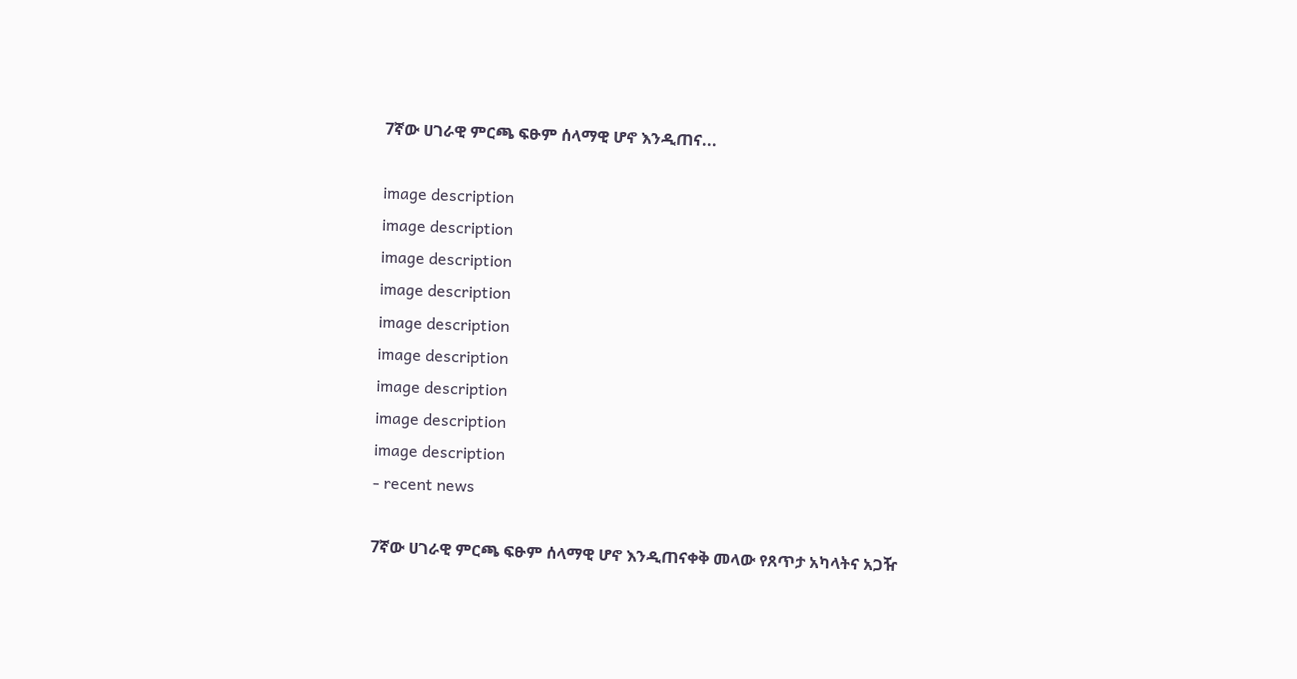7ኛው ሀገራዊ ምርጫ ፍፁም ሰላማዊ ሆኖ እንዲጠና...

image description
image description
image description
image description
image description
image description
image description
image description
image description
- recent news

7ኛው ሀገራዊ ምርጫ ፍፁም ሰላማዊ ሆኖ እንዲጠናቀቅ መላው የጸጥታ አካላትና አጋዥ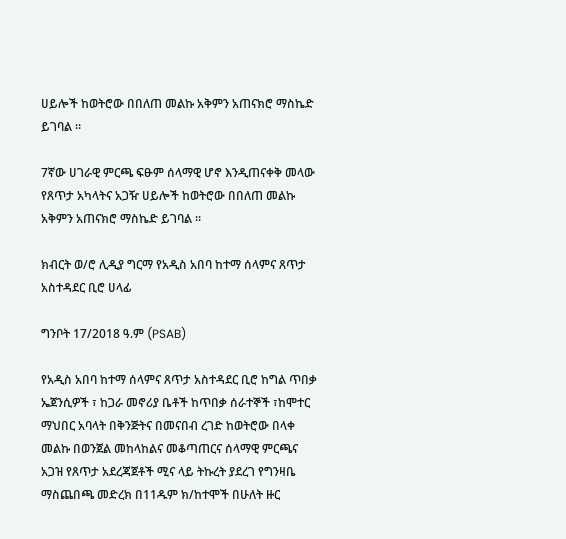ሀይሎች ከወትሮው በበለጠ መልኩ አቅምን አጠናክሮ ማስኬድ ይገባል ።

7ኛው ሀገራዊ ምርጫ ፍፁም ሰላማዊ ሆኖ እንዲጠናቀቅ መላው የጸጥታ አካላትና አጋዥ ሀይሎች ከወትሮው በበለጠ መልኩ አቅምን አጠናክሮ ማስኬድ ይገባል ።

ክብርት ወ/ሮ ሊዲያ ግርማ የአዲስ አበባ ከተማ ሰላምና ጸጥታ አስተዳደር ቢሮ ሀላፊ

ግንቦት 17/2018 ዓ.ም (PSAB)

የአዲስ አበባ ከተማ ሰላምና ጸጥታ አስተዳደር ቢሮ ከግል ጥበቃ ኤጀንሲዎች ፣ ከጋራ መኖሪያ ቤቶች ከጥበቃ ሰራተኞች ፣ከሞተር ማህበር አባላት በቅንጅትና በመናበብ ረገድ ከወትሮው በላቀ መልኩ በወንጀል መከላከልና መቆጣጠርና ሰላማዊ ምርጫና አጋዝ የጸጥታ አደረጃጀቶች ሚና ላይ ትኩረት ያደረገ የግንዛቤ ማስጨበጫ መድረክ በ11ዱም ክ/ከተሞች በሁለት ዙር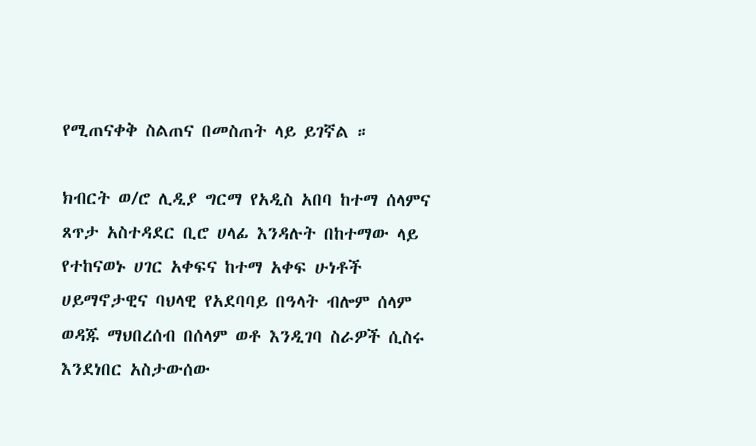የሚጠናቀቅ ስልጠና በመስጠት ላይ ይገኛል ።

ክብርት ወ/ሮ ሊዲያ ግርማ የአዲስ አበባ ከተማ ሰላምና ጸጥታ አስተዳደር ቢሮ ሀላፊ እንዳሉት በከተማው ላይ የተከናወኑ ሀገር አቀፍና ከተማ አቀፍ ሁነቶች ሀይማኖታዊና ባህላዊ የአደባባይ በዓላት ብሎም ሰላም ወዳጁ ማህበረሰብ በሰላም ወቶ እንዲገባ ስራዎች ሲስሩ እንደነበር አስታውሰው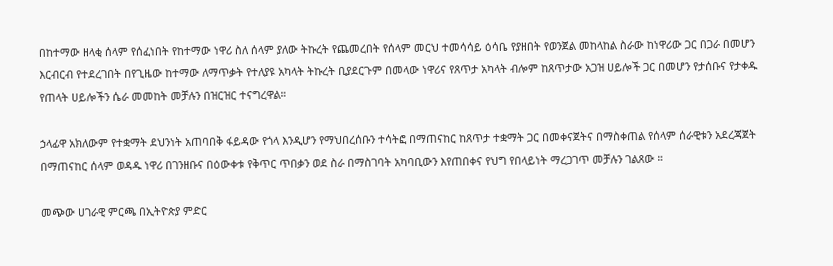በከተማው ዘላቂ ሰላም የሰፈነበት የከተማው ነዋሪ ስለ ሰላም ያለው ትኩረት የጨመረበት የሰላም መርህ ተመሳሳይ ዕሳቤ የያዘበት የወንጀል መከላከል ስራው ከነዋሪው ጋር በጋራ በመሆን እርብርብ የተደረገበት በየጊዜው ከተማው ለማጥቃት የተለያዩ አካላት ትኩረት ቢያደርጉም በመላው ነዋሪና የጸጥታ አካላት ብሎም ከጸጥታው አጋዝ ሀይሎች ጋር በመሆን የታሰቡና የታቀዱ የጠላት ሀይሎችን ሴራ መመከት መቻሉን በዝርዝር ተናግረዋል።

ኃላፊዋ አክለውም የተቋማት ደህንነት አጠባበቅ ፋይዳው የጎላ እንዲሆን የማህበረሰቡን ተሳትፎ በማጠናከር ከጸጥታ ተቋማት ጋር በመቀናጀትና በማስቀጠል የሰላም ሰራዊቱን አደረጃጀት በማጠናከር ሰላም ወዳዱ ነዋሪ በገንዘቡና በዕውቀቱ የቅጥር ጥበቃን ወደ ስራ በማስገባት አካባቢውን እየጠበቀና የህግ የበላይነት ማረጋገጥ መቻሉን ገልጸው ።

መጭው ሀገራዊ ምርጫ በኢትዮጵያ ምድር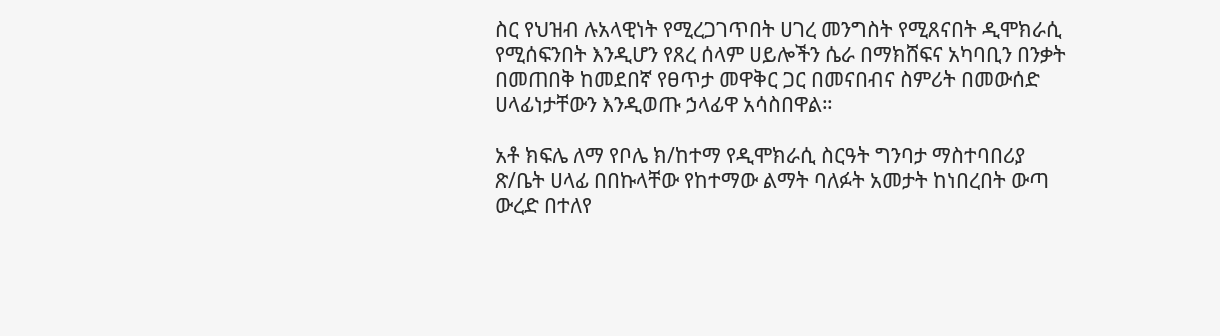ስር የህዝብ ሉአላዊነት የሚረጋገጥበት ሀገረ መንግስት የሚጸናበት ዲሞክራሲ የሚሰፍንበት እንዲሆን የጸረ ሰላም ሀይሎችን ሴራ በማክሸፍና አካባቢን በንቃት በመጠበቅ ከመደበኛ የፀጥታ መዋቅር ጋር በመናበብና ስምሪት በመውሰድ ሀላፊነታቸውን እንዲወጡ ኃላፊዋ አሳስበዋል።

አቶ ክፍሌ ለማ የቦሌ ክ/ከተማ የዲሞክራሲ ስርዓት ግንባታ ማስተባበሪያ ጽ/ቤት ሀላፊ በበኩላቸው የከተማው ልማት ባለፉት አመታት ከነበረበት ውጣ ውረድ በተለየ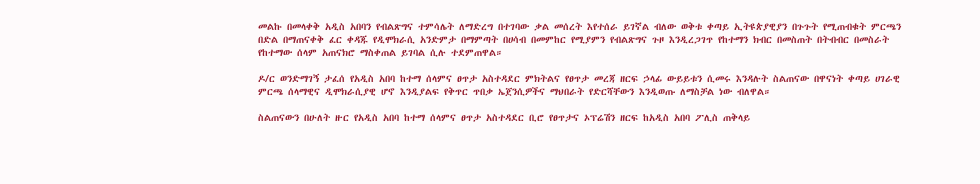መልኩ በመላቀቅ አዲስ አበባን የብልጽግና ተምሳሌት ለማድረግ በተገባው ቃል መሰረት እየተሰራ ይገኛል ብለው ወቅቱ ቀጣይ ኢትዩጵያዊያን በጉጉት የሚጠብቁት ምርጫን በድል በማጠናቀቅ ፈር ቀዳጁ የዲሞክራሲ አንድምታ በማምጣት በሀሳብ በመምከር የሚያምን የብልጽግና ጉዞ እንዲረጋገጥ የከተማን ክብር በመስጠት በትብብር በመስራት የከተማው ሰላም አጠናክሮ ማስቀጠል ይገባል ሲሉ ተደምጠዋል።

ዶ/ር ወንድማገኝ ታፈሰ የአዲስ አበባ ከተማ ሰላምና ፀጥታ አስተዳደር ምክትልና የፀጥታ መረጃ ዘርፍ ኃላፊ ውይይቱን ሲመሩ እንዳሉት ስልጠናው በዋናነት ቀጣይ ሀገራዊ ምርጫ ሰላማዊና ዲሞክራሲያዊ ሆኖ እንዲያልፍ የቅጥር ጥበቃ ኤጀንሲዎችና ማህበራት የድርሻቸውን እንዲወጡ ለማስቻል ነው ብለዋል።

ስልጠናውን በሁለት ዙር የአዲስ አበባ ከተማ ሰላምና ፀጥታ አስተዳደር ቢሮ የፀጥታና ኦፕሬሽን ዘርፍ ከአዲስ አበባ ፖሊስ ጠቅላይ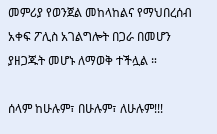መምሪያ የወንጀል መከላከልና የማህበረሰብ አቀፍ ፖሊስ አገልግሎት በጋራ በመሆን ያዘጋጁት መሆኑ ለማወቅ ተችሏል ።

ሰላም ከሁሉም፣ በሁሉም፣ ለሁሉም!!!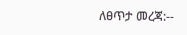ለፀጥታ መረጃ:--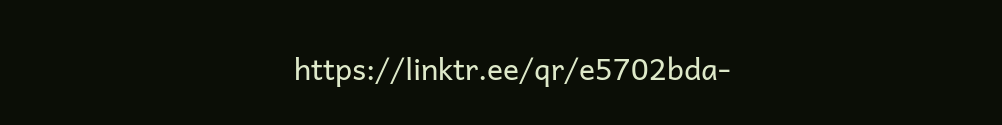https://linktr.ee/qr/e5702bda-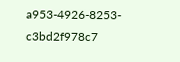a953-4926-8253-c3bd2f978c7